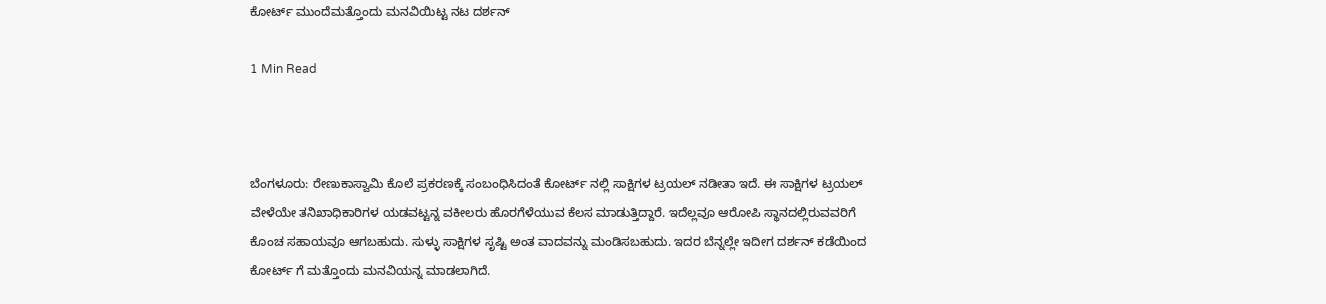ಕೋರ್ಟ್ ಮುಂದೆ‌ಮತ್ತೊಂದು ಮನವಿಯಿಟ್ಟ ನಟ ದರ್ಶನ್

1 Min Read



ಬೆಂಗಳೂರು: ರೇಣುಕಾಸ್ವಾಮಿ ಕೊಲೆ ಪ್ರಕರಣಕ್ಕೆ ಸಂಬಂಧಿಸಿದಂತೆ ಕೋರ್ಟ್ ನಲ್ಲಿ ಸಾಕ್ಷಿಗಳ ಟ್ರಯಲ್ ನಡೀತಾ ಇದೆ. ಈ ಸಾಕ್ಷಿಗಳ ಟ್ರಯಲ್ ವೇಳೆಯೇ ತನಿಖಾಧಿಕಾರಿಗಳ ಯಡವಟ್ಟನ್ನ ವಕೀಲರು ಹೊರಗೆಳೆಯುವ ಕೆಲಸ ಮಾಡುತ್ತಿದ್ದಾರೆ. ಇದೆಲ್ಲವೂ ಆರೋಪಿ ಸ್ಥಾನದಲ್ಲಿರುವವರಿಗೆ ಕೊಂಚ ಸಹಾಯವೂ ಆಗಬಹುದು. ಸುಳ್ಳು ಸಾಕ್ಷಿಗಳ ಸೃಷ್ಟಿ ಅಂತ ವಾದವನ್ನು ಮಂಡಿಸಬಹುದು. ಇದರ ಬೆನ್ನಲ್ಲೇ ಇದೀಗ ದರ್ಶನ್ ಕಡೆಯಿಂದ ಕೋರ್ಟ್ ಗೆ ಮತ್ತೊಂದು ಮನವಿಯನ್ನ ಮಾಡಲಾಗಿದೆ.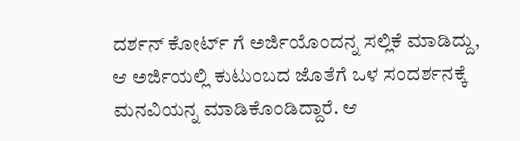ದರ್ಶನ್ ಕೋರ್ಟ್ ಗೆ ಅರ್ಜಿಯೊಂದನ್ನ ಸಲ್ಲಿಕೆ ಮಾಡಿದ್ದು, ಆ‌ ಅರ್ಜಿಯಲ್ಲಿ ಕುಟುಂಬದ ಜೊತೆಗೆ ಒಳ ಸಂದರ್ಶನಕ್ಕೆ ಮನವಿಯನ್ನ ಮಾಡಿಕೊಂಡಿದ್ದಾರೆ. ಆ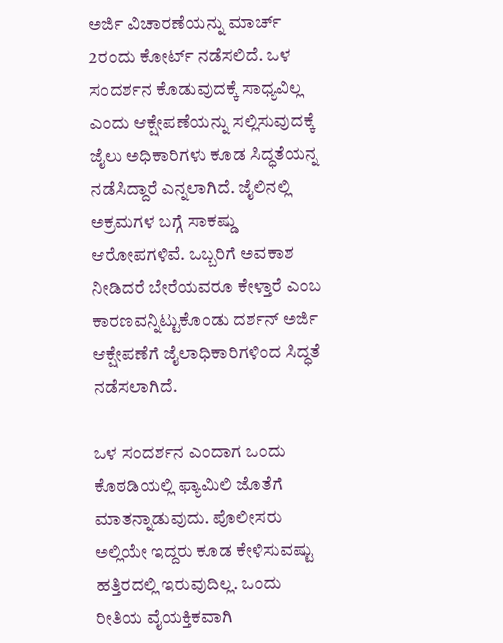ಅರ್ಜಿ ವಿಚಾರಣೆಯನ್ನು ಮಾರ್ಚ್ 2ರಂದು ಕೋರ್ಟ್ ನಡೆಸಲಿದೆ. ಒಳ ಸಂದರ್ಶನ ಕೊಡುವುದಕ್ಕೆ ಸಾಧ್ಯವಿಲ್ಲ ಎಂದು ಆಕ್ಷೇಪಣೆಯನ್ನು ಸಲ್ಲಿಸುವುದಕ್ಕೆ ಜೈಲು ಅಧಿಕಾರಿಗಳು ಕೂಡ ಸಿದ್ಧತೆಯನ್ನ ನಡೆಸಿದ್ದಾರೆ ಎನ್ನಲಾಗಿದೆ. ಜೈಲಿನಲ್ಲಿ ಅಕ್ರಮಗಳ ಬಗ್ಗೆ ಸಾಕಷ್ಡು ಆರೋಪಗಳಿವೆ. ಒಬ್ಬರಿಗೆ ಅವಕಾಶ ನೀಡಿದರೆ ಬೇರೆಯವರೂ ಕೇಳ್ತಾರೆ ಎಂಬ ಕಾರಣವನ್ನಿಟ್ಟುಕೊಂಡು ದರ್ಶನ್ ಅರ್ಜಿ ಆಕ್ಷೇಪಣೆಗೆ ಜೈಲಾಧಿಕಾರಿಗಳಿಂದ ಸಿದ್ಧತೆ ನಡೆಸಲಾಗಿದೆ.

ಒಳ ಸಂದರ್ಶನ ಎಂದಾಗ ಒಂದು ಕೊಠಡಿಯಲ್ಲಿ ಫ್ಯಾಮಿಲಿ ಜೊತೆಗೆ ಮಾತನ್ನಾಡುವುದು. ಪೊಲೀಸರು ಅಲ್ಲಿಯೇ ಇದ್ದರು ಕೂಡ ಕೇಳಿಸುವಷ್ಟು ಹತ್ತಿರದಲ್ಲಿ ಇರುವುದಿಲ್ಲ. ಒಂದು ರೀತಿಯ ವೈಯಕ್ತಿಕವಾಗಿ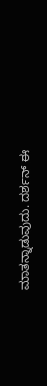ಮಾತನ್ನಾಡುವುದು. ದರ್ಶನ್ ಈ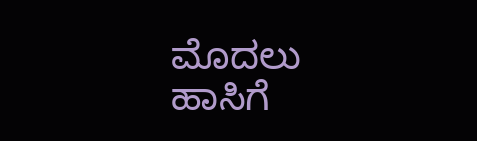ಮೊದಲು ಹಾಸಿಗೆ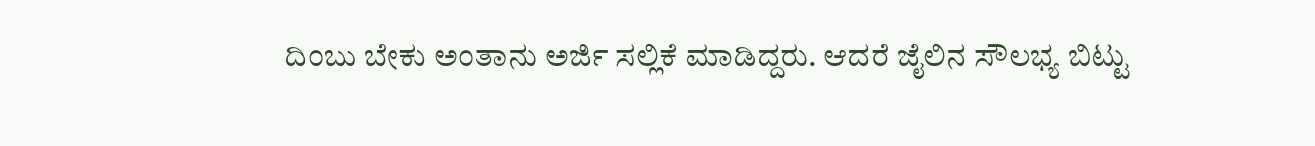ದಿಂಬು ಬೇಕು ಅಂತಾನು ಅರ್ಜಿ ಸಲ್ಲಿಕೆ ಮಾಡಿದ್ದರು. ಆದರೆ ಜೈಲಿನ ಸೌಲಭ್ಯ ಬಿಟ್ಟು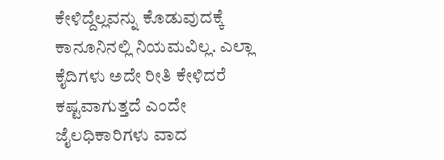ಕೇಳಿದ್ದೆಲ್ಲವನ್ನು ಕೊಡುವುದಕ್ಕೆ ಕಾನೂನಿನಲ್ಲಿ ನಿಯಮವಿಲ್ಲ. ಎಲ್ಲಾ ಕೈದಿಗಳು ಅದೇ ರೀತಿ ಕೇಳಿದರೆ ಕಷ್ಟವಾಗುತ್ತದೆ ಎಂದೇ ಜೈಲಧಿಕಾರಿಗಳು ವಾದ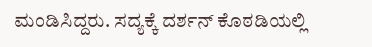ಮಂಡಿಸಿದ್ದರು. ಸದ್ಯಕ್ಕೆ ದರ್ಶನ್ ಕೊಠಡಿಯಲ್ಲಿ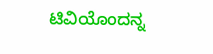ಟಿವಿಯೊಂದನ್ನ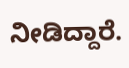ನೀಡಿದ್ದಾರೆ.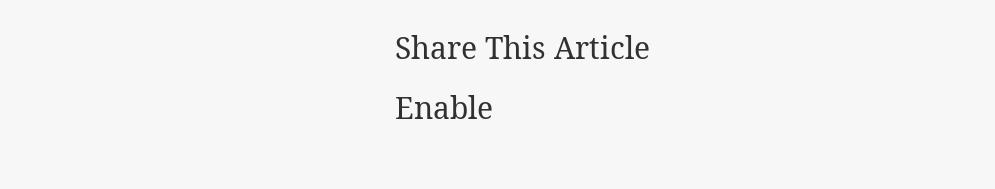Share This Article
Enable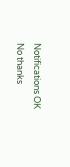Notifications OK No thanks